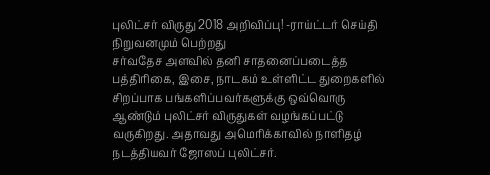புலிட்சர் விருது 2018 அறிவிப்பு! -ராய்ட்டர் செய்தி நிறுவனமும் பெற்றது
சர்வதேச அளவில் தனி சாதனைப்படைத்த பத்திரிகை, இசை, நாடகம் உள்ளிட்ட துறைகளில் சிறப்பாக பங்களிப்பவர்களுக்கு ஒவ்வொரு ஆண்டும் புலிட்சர் விருதுகள் வழங்கப்பட்டு வருகிறது. அதாவது அமெரிக்காவில் நாளிதழ் நடத்தியவர் ஜோஸப் புலிட்சர்.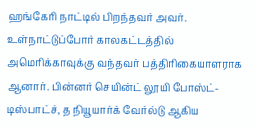ஹங்கேரி நாட்டில் பிறந்தவர் அவர். உள்நாட்டுப்போர் காலகட்டத்தில் அமெரிக்காவுக்கு வந்தவர் பத்திரிகையாளராக ஆனார். பின்னர் செயின்ட் லூயி போஸ்ட்-டிஸ்பாட்ச், த நியூயார்க் வேர்ல்டு ஆகிய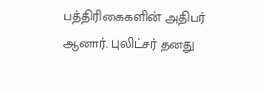பத்திரிகைகளின் அதிபர் ஆனார். புலிட்சர் தனது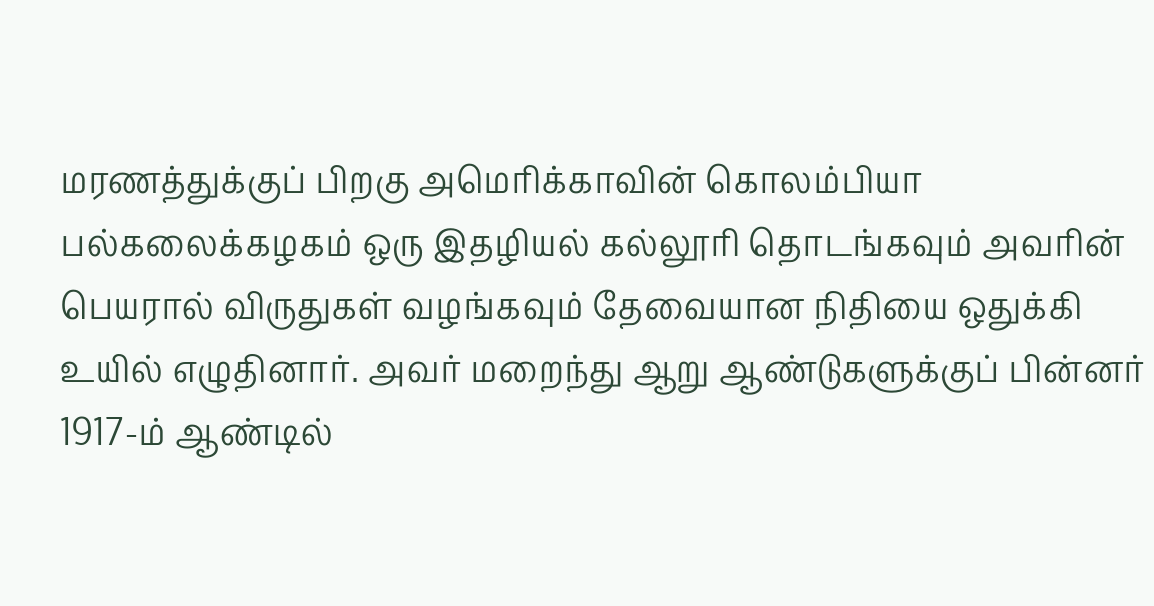மரணத்துக்குப் பிறகு அமெரிக்காவின் கொலம்பியா பல்கலைக்கழகம் ஒரு இதழியல் கல்லூரி தொடங்கவும் அவரின் பெயரால் விருதுகள் வழங்கவும் தேவையான நிதியை ஒதுக்கி உயில் எழுதினார். அவர் மறைந்து ஆறு ஆண்டுகளுக்குப் பின்னர் 1917-ம் ஆண்டில்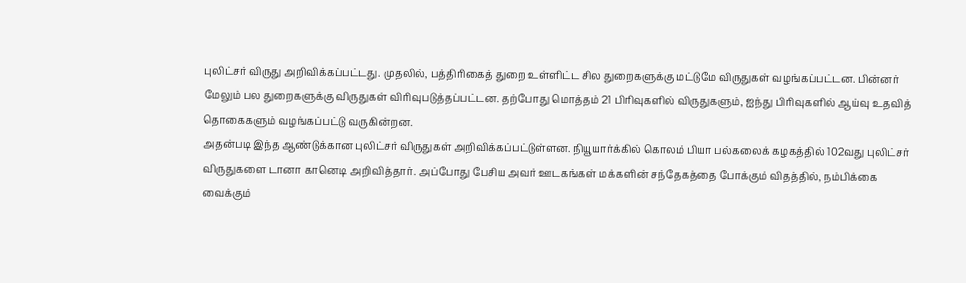புலிட்சர் விருது அறிவிக்கப்பட்டது. முதலில், பத்திரிகைத் துறை உள்ளிட்ட சில துறைகளுக்கு மட்டுமே விருதுகள் வழங்கப்பட்டன. பின்னர் மேலும் பல துறைகளுக்கு விருதுகள் விரிவுபடுத்தப்பட்டன. தற்போது மொத்தம் 21 பிரிவுகளில் விருதுகளும், ஐந்து பிரிவுகளில் ஆய்வு உதவித் தொகைகளும் வழங்கப்பட்டு வருகின்றன.
அதன்படி இந்த ஆண்டுக்கான புலிட்சர் விருதுகள் அறிவிக்கப்பட்டுள்ளன. நியூயார்க்கில் கொலம் பியா பல்கலைக் கழகத்தில் 102வது புலிட்சர் விருதுகளை டானா கானெடி அறிவித்தார். அப்போது பேசிய அவர் ஊடகங்கள் மக்களின் சந்தேகத்தை போக்கும் விதத்தில், நம்பிக்கை வைக்கும்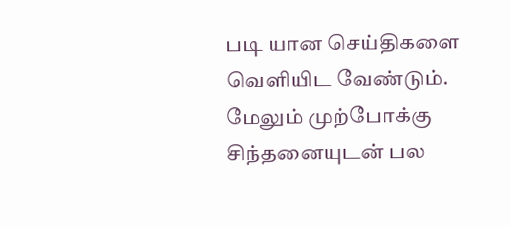படி யான செய்திகளை வெளியிட வேண்டும். மேலும் முற்போக்கு சிந்தனையுடன் பல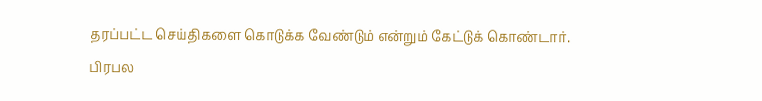தரப்பட்ட செய்திகளை கொடுக்க வேண்டும் என்றும் கேட்டுக் கொண்டார்.
பிரபல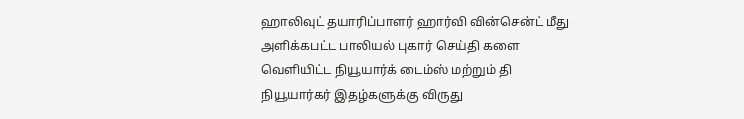ஹாலிவுட் தயாரிப்பாளர் ஹார்வி வின்சென்ட் மீது அளிக்கபட்ட பாலியல் புகார் செய்தி களை வெளியிட்ட நியூயார்க் டைம்ஸ் மற்றும் தி நியூயார்கர் இதழ்களுக்கு விருது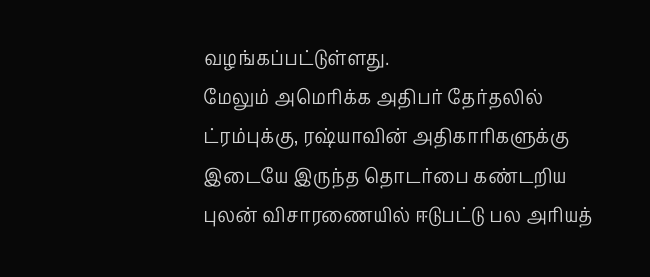வழங்கப்பட்டுள்ளது.
மேலும் அமெரிக்க அதிபர் தேர்தலில் ட்ரம்புக்கு, ரஷ்யாவின் அதிகாரிகளுக்கு இடையே இருந்த தொடர்பை கண்டறிய புலன் விசாரணையில் ஈடுபட்டு பல அரியத்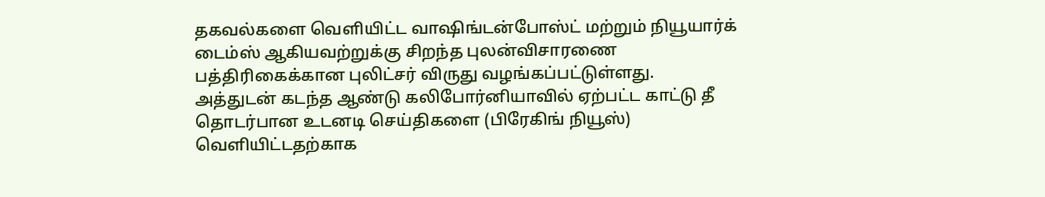தகவல்களை வெளியிட்ட வாஷிங்டன்போஸ்ட் மற்றும் நியூயார்க் டைம்ஸ் ஆகியவற்றுக்கு சிறந்த புலன்விசாரணை பத்திரிகைக்கான புலிட்சர் விருது வழங்கப்பட்டுள்ளது.
அத்துடன் கடந்த ஆண்டு கலிபோர்னியாவில் ஏற்பட்ட காட்டு தீ தொடர்பான உடனடி செய்திகளை (பிரேகிங் நியூஸ்) வெளியிட்டதற்காக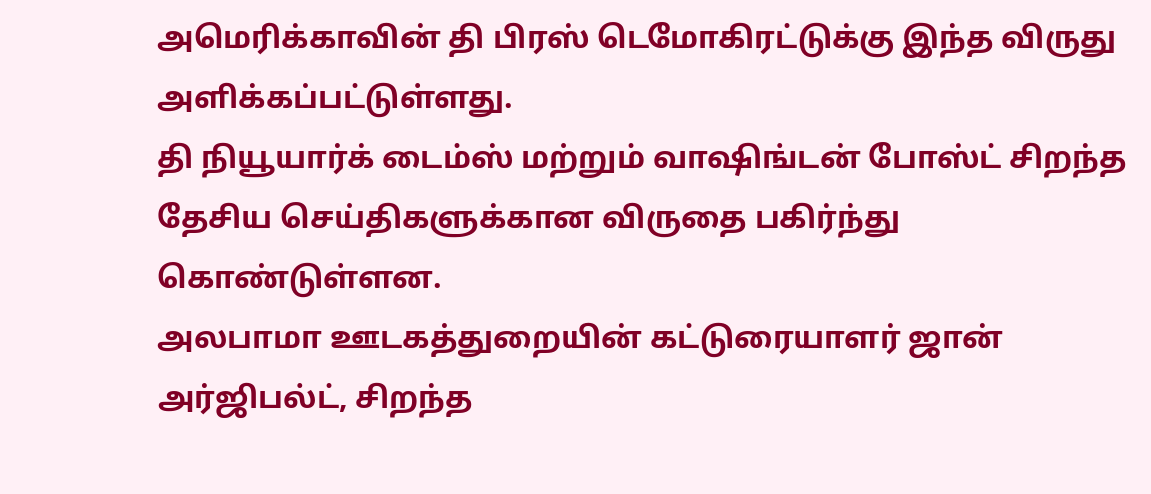அமெரிக்காவின் தி பிரஸ் டெமோகிரட்டுக்கு இந்த விருது அளிக்கப்பட்டுள்ளது.
தி நியூயார்க் டைம்ஸ் மற்றும் வாஷிங்டன் போஸ்ட் சிறந்த தேசிய செய்திகளுக்கான விருதை பகிர்ந்து கொண்டுள்ளன.
அலபாமா ஊடகத்துறையின் கட்டுரையாளர் ஜான் அர்ஜிபல்ட், சிறந்த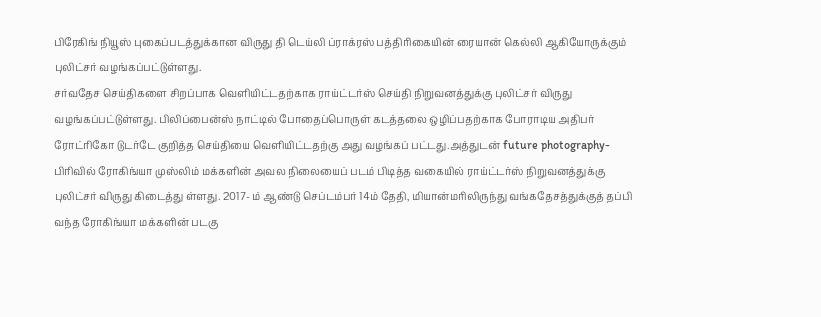பிரேகிங் நியூஸ் புகைப்படத்துக்கான விருது தி டெய்லி ப்ராக்ரஸ் பத்திரிகையின் ரையான் கெல்லி ஆகியோருக்கும் புலிட்சர் வழங்கப்பட்டுள்ளது.
சர்வதேச செய்திகளை சிறப்பாக வெளியிட்டதற்காக ராய்ட்டர்ஸ் செய்தி நிறுவனத்துக்கு புலிட்சர் விருது வழங்கப்பட்டுள்ளது. பிலிப்பைன்ஸ் நாட்டில் போதைப்பொருள் கடத்தலை ஒழிப்பதற்காக போராடிய அதிபர் ரோட்ரிகோ டுடர்டே குறித்த செய்தியை வெளியிட்டதற்கு அது வழங்கப் பட்டது.அத்துடன் future photography- பிரிவில் ரோகிங்யா முஸ்லிம் மக்களின் அவல நிலையைப் படம் பிடித்த வகையில் ராய்ட்டர்ஸ் நிறுவனத்துக்கு புலிட்சர் விருது கிடைத்து ள்ளது. 2017- ம் ஆண்டு செப்டம்பர் 14ம் தேதி, மியான்மரிலிருந்து வங்கதேசத்துக்குத் தப்பி வந்த ரோகிங்யா மக்களின் படகு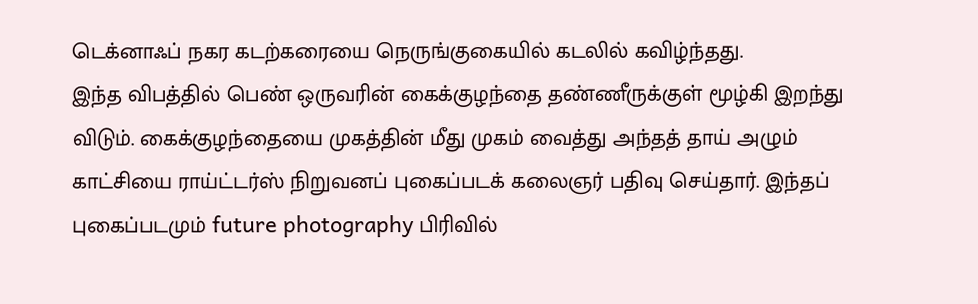டெக்னாஃப் நகர கடற்கரையை நெருங்குகையில் கடலில் கவிழ்ந்தது.
இந்த விபத்தில் பெண் ஒருவரின் கைக்குழந்தை தண்ணீருக்குள் மூழ்கி இறந்து விடும். கைக்குழந்தையை முகத்தின் மீது முகம் வைத்து அந்தத் தாய் அழும் காட்சியை ராய்ட்டர்ஸ் நிறுவனப் புகைப்படக் கலைஞர் பதிவு செய்தார். இந்தப் புகைப்படமும் future photography பிரிவில்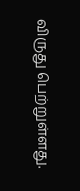விருது பெற்றுள்ளது.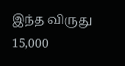இந்த விருது 15,000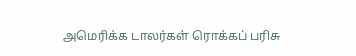அமெரிக்க டாலர்கள் ரொக்கப் பரிசு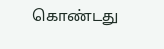கொண்டது